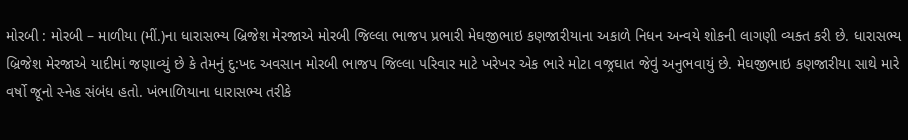મોરબી : મોરબી – માળીયા (મીં.)ના ધારાસભ્ય બ્રિજેશ મેરજાએ મોરબી જિલ્લા ભાજપ પ્રભારી મેઘજીભાઇ કણજારીયાના અકાળે નિધન અન્વયે શોકની લાગણી વ્યક્ત કરી છે. ધારાસભ્ય બ્રિજેશ મેરજાએ યાદીમાં જણાવ્યું છે કે તેમનું દુ:ખદ અવસાન મોરબી ભાજપ જિલ્લા પરિવાર માટે ખરેખર એક ભારે મોટા વજ્રઘાત જેવું અનુભવાયું છે. મેઘજીભાઇ કણજારીયા સાથે મારે વર્ષો જૂનો સ્નેહ સંબંધ હતો. ખંભાળિયાના ધારાસભ્ય તરીકે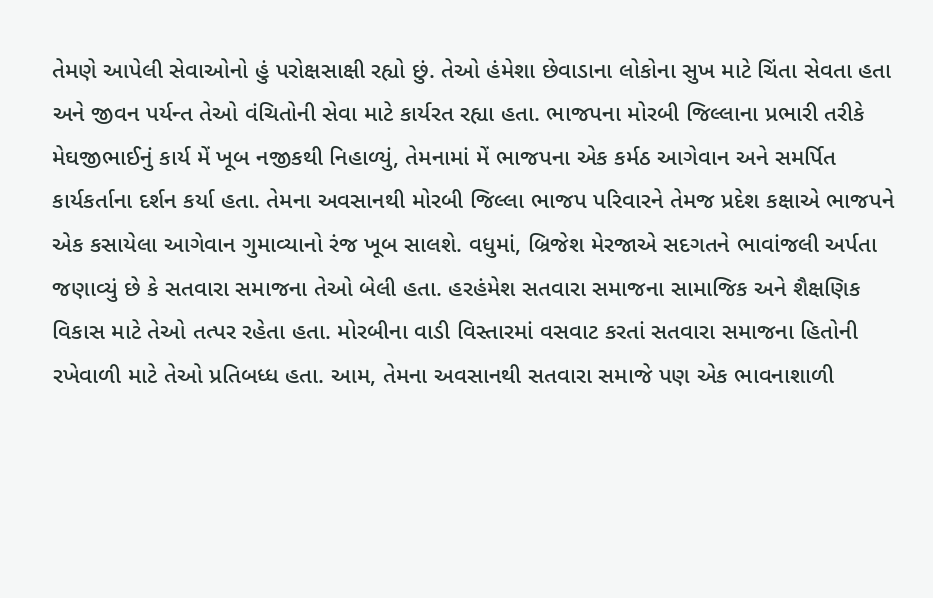તેમણે આપેલી સેવાઓનો હું પરોક્ષસાક્ષી રહ્યો છું. તેઓ હંમેશા છેવાડાના લોકોના સુખ માટે ચિંતા સેવતા હતા અને જીવન પર્યન્ત તેઓ વંચિતોની સેવા માટે કાર્યરત રહ્યા હતા. ભાજપના મોરબી જિલ્લાના પ્રભારી તરીકે મેઘજીભાઈનું કાર્ય મેં ખૂબ નજીકથી નિહાળ્યું, તેમનામાં મેં ભાજપના એક કર્મઠ આગેવાન અને સમર્પિત કાર્યકર્તાના દર્શન કર્યા હતા. તેમના અવસાનથી મોરબી જિલ્લા ભાજપ પરિવારને તેમજ પ્રદેશ કક્ષાએ ભાજપને એક કસાયેલા આગેવાન ગુમાવ્યાનો રંજ ખૂબ સાલશે. વધુમાં, બ્રિજેશ મેરજાએ સદગતને ભાવાંજલી અર્પતા જણાવ્યું છે કે સતવારા સમાજના તેઓ બેલી હતા. હરહંમેશ સતવારા સમાજના સામાજિક અને શૈક્ષણિક વિકાસ માટે તેઓ તત્પર રહેતા હતા. મોરબીના વાડી વિસ્તારમાં વસવાટ કરતાં સતવારા સમાજના હિતોની રખેવાળી માટે તેઓ પ્રતિબધ્ધ હતા. આમ, તેમના અવસાનથી સતવારા સમાજે પણ એક ભાવનાશાળી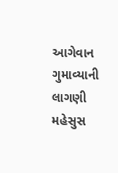આગેવાન ગુમાવ્યાની લાગણી મહેસુસ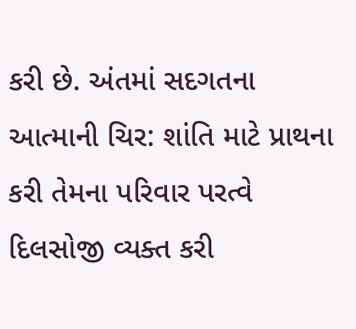કરી છે. અંતમાં સદગતના આત્માની ચિર: શાંતિ માટે પ્રાથના કરી તેમના પરિવાર પરત્વે દિલસોજી વ્યક્ત કરી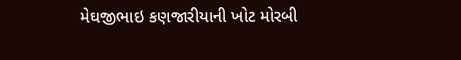મેઘજીભાઇ કણજારીયાની ખોટ મોરબી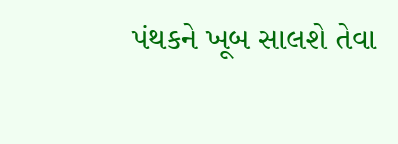પંથકને ખૂબ સાલશે તેવા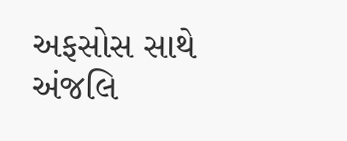અફસોસ સાથે અંજલિ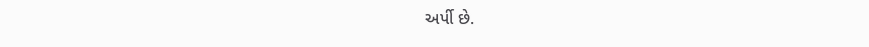અર્પી છે.